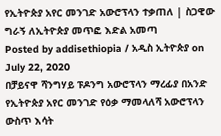የኢትዮጵያ አየር መንገድ አውሮፕላን ተቃጠለ | ስጋዊው ግራኝ ለኢትዮጵያ መጥፎ እድል አመጣ
Posted by addisethiopia / አዲስ ኢትዮጵያ on July 22, 2020
በቻይናዋ ሻንግሃይ ፑዶንግ አውሮፕላን ማረፊያ በአንድ የኢትዮጵያ አየር መንገድ የዕቃ ማመላለሻ አውሮፕላን ውስጥ እሳት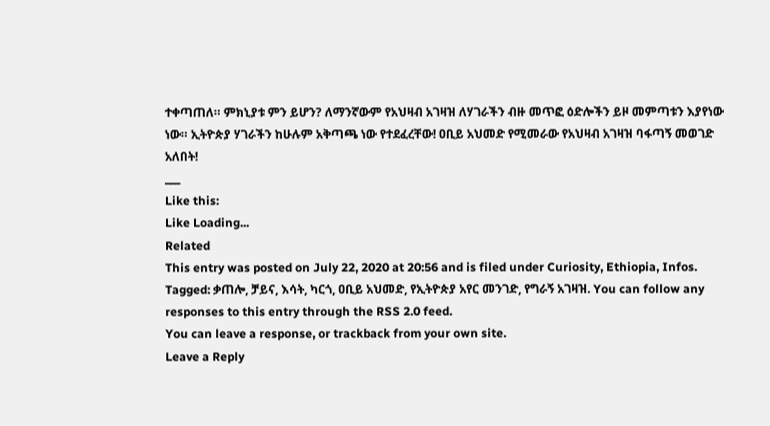ተቀጣጠለ። ምክኒያቱ ምን ይሆን? ለማንኛውም የአህዛብ አገዛዝ ለሃገራችን ብዙ መጥፎ ዕድሎችን ይዞ መምጣቱን እያየነው ነው። ኢትዮጵያ ሃገራችን ከሁሉም አቅጣጫ ነው የተደፈረቸው! ዐቢይ አህመድ የሚመራው የአህዛብ አገዛዝ ባፋጣኝ መወገድ አለበት!
___
Like this:
Like Loading...
Related
This entry was posted on July 22, 2020 at 20:56 and is filed under Curiosity, Ethiopia, Infos.
Tagged: ቃጠሎ, ቻይና, እሳት, ካርጎ, ዐቢይ አህመድ, የኢትዮጵያ አየር መንገድ, የግራኝ አገዛዝ. You can follow any responses to this entry through the RSS 2.0 feed.
You can leave a response, or trackback from your own site.
Leave a Reply